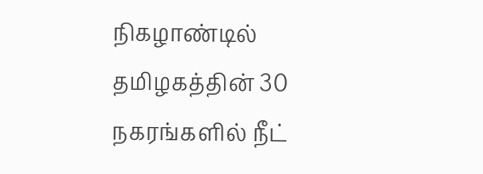நிகழாண்டில் தமிழகத்தின் 30 நகரங்களில் நீட்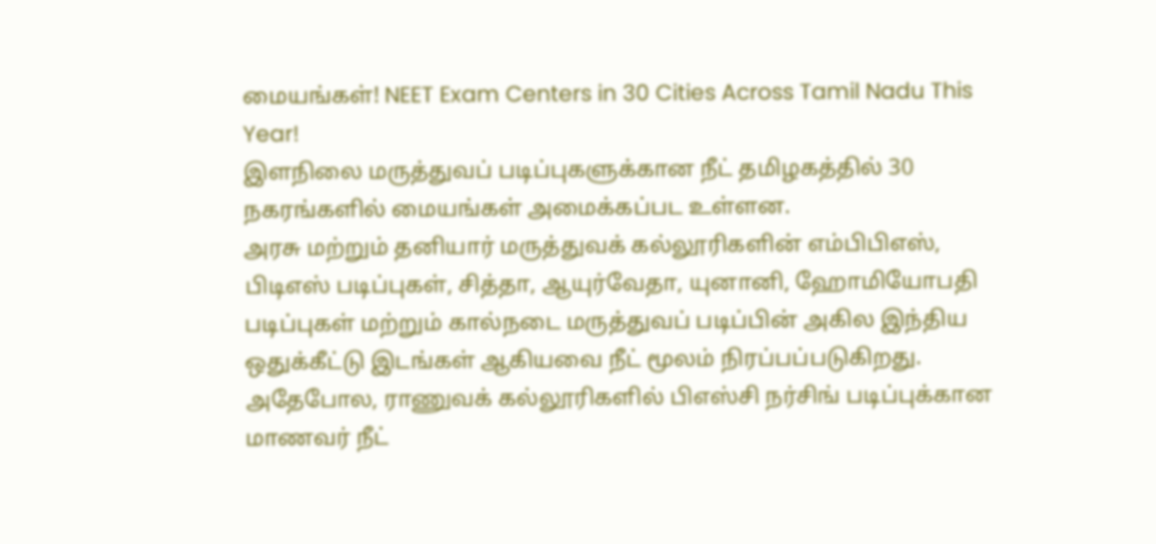மையங்கள்! NEET Exam Centers in 30 Cities Across Tamil Nadu This Year!
இளநிலை மருத்துவப் படிப்புகளுக்கான நீட் தமிழகத்தில் 30 நகரங்களில் மையங்கள் அமைக்கப்பட உள்ளன.
அரசு மற்றும் தனியார் மருத்துவக் கல்லூரிகளின் எம்பிபிஎஸ், பிடிஎஸ் படிப்புகள், சித்தா, ஆயுர்வேதா, யுனானி, ஹோமியோபதி படிப்புகள் மற்றும் கால்நடை மருத்துவப் படிப்பின் அகில இந்திய ஒதுக்கீட்டு இடங்கள் ஆகியவை நீட் மூலம் நிரப்பப்படுகிறது.
அதேபோல, ராணுவக் கல்லூரிகளில் பிஎஸ்சி நர்சிங் படிப்புக்கான மாணவர் நீட்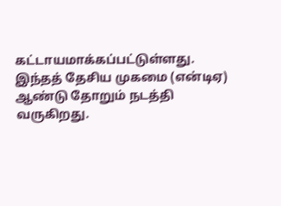கட்டாயமாக்கப்பட்டுள்ளது. இந்தத் தேசிய முகமை (என்டிஏ) ஆண்டு தோறும் நடத்தி வருகிறது.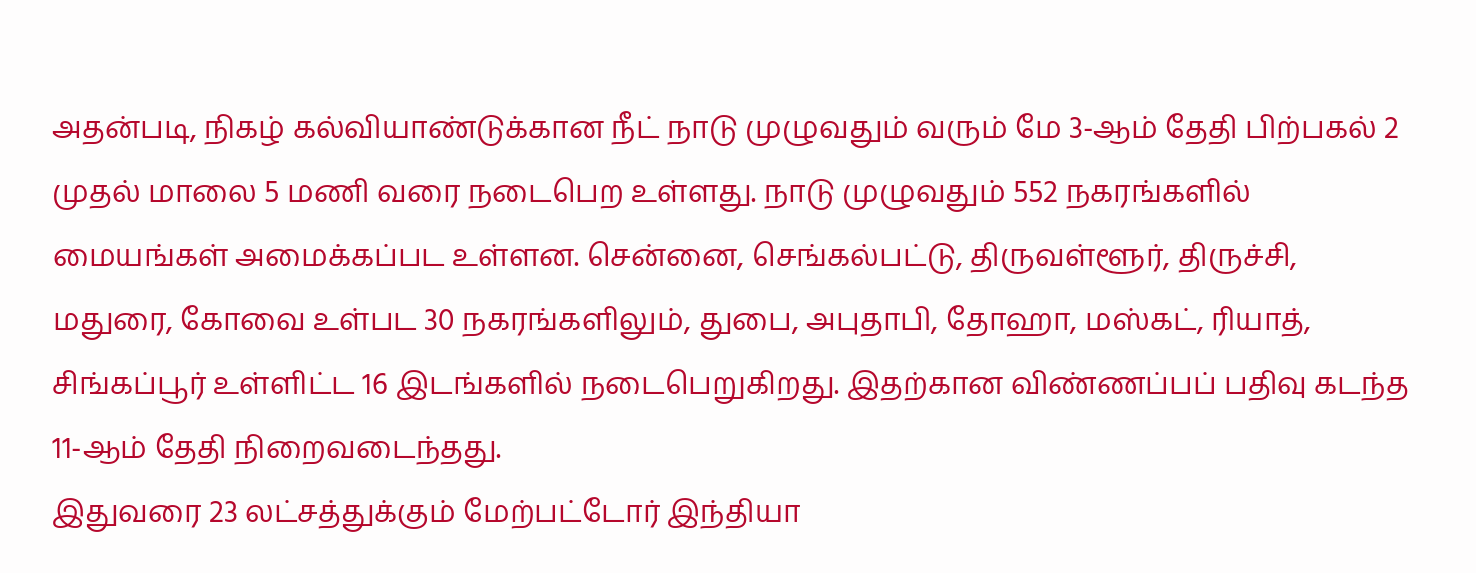அதன்படி, நிகழ் கல்வியாண்டுக்கான நீட் நாடு முழுவதும் வரும் மே 3-ஆம் தேதி பிற்பகல் 2 முதல் மாலை 5 மணி வரை நடைபெற உள்ளது. நாடு முழுவதும் 552 நகரங்களில் மையங்கள் அமைக்கப்பட உள்ளன. சென்னை, செங்கல்பட்டு, திருவள்ளூர், திருச்சி, மதுரை, கோவை உள்பட 30 நகரங்களிலும், துபை, அபுதாபி, தோஹா, மஸ்கட், ரியாத், சிங்கப்பூர் உள்ளிட்ட 16 இடங்களில் நடைபெறுகிறது. இதற்கான விண்ணப்பப் பதிவு கடந்த 11-ஆம் தேதி நிறைவடைந்தது.
இதுவரை 23 லட்சத்துக்கும் மேற்பட்டோர் இந்தியா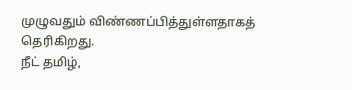முழுவதும் விண்ணப்பித்துள்ளதாகத் தெரிகிறது.
நீட் தமிழ்,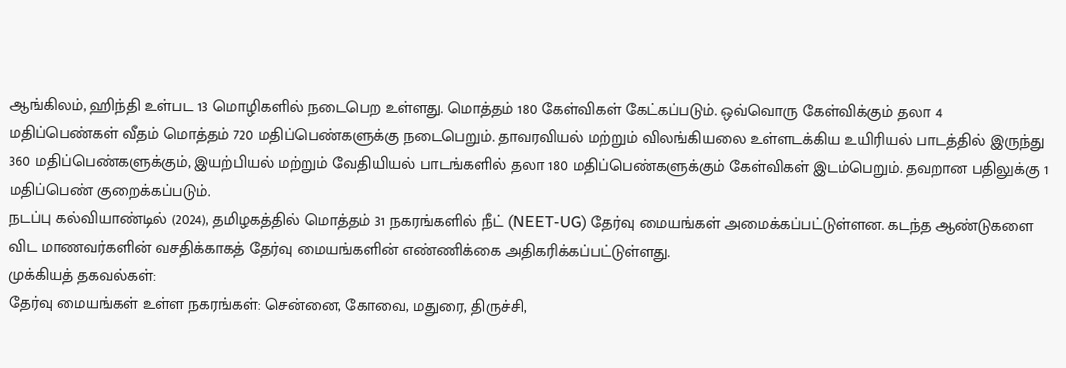ஆங்கிலம், ஹிந்தி உள்பட 13 மொழிகளில் நடைபெற உள்ளது. மொத்தம் 180 கேள்விகள் கேட்கப்படும். ஒவ்வொரு கேள்விக்கும் தலா 4 மதிப்பெண்கள் வீதம் மொத்தம் 720 மதிப்பெண்களுக்கு நடைபெறும். தாவரவியல் மற்றும் விலங்கியலை உள்ளடக்கிய உயிரியல் பாடத்தில் இருந்து 360 மதிப்பெண்களுக்கும், இயற்பியல் மற்றும் வேதியியல் பாடங்களில் தலா 180 மதிப்பெண்களுக்கும் கேள்விகள் இடம்பெறும். தவறான பதிலுக்கு 1 மதிப்பெண் குறைக்கப்படும்.
நடப்பு கல்வியாண்டில் (2024), தமிழகத்தில் மொத்தம் 31 நகரங்களில் நீட் (NEET-UG) தேர்வு மையங்கள் அமைக்கப்பட்டுள்ளன. கடந்த ஆண்டுகளை விட மாணவர்களின் வசதிக்காகத் தேர்வு மையங்களின் எண்ணிக்கை அதிகரிக்கப்பட்டுள்ளது.
முக்கியத் தகவல்கள்:
தேர்வு மையங்கள் உள்ள நகரங்கள்: சென்னை, கோவை, மதுரை, திருச்சி,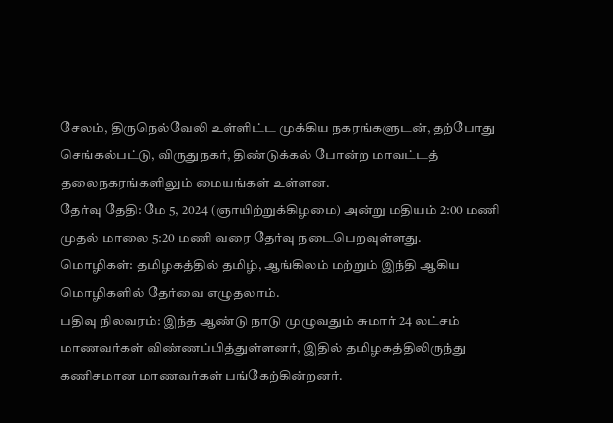சேலம், திருநெல்வேலி உள்ளிட்ட முக்கிய நகரங்களுடன், தற்போது செங்கல்பட்டு, விருதுநகர், திண்டுக்கல் போன்ற மாவட்டத் தலைநகரங்களிலும் மையங்கள் உள்ளன.
தேர்வு தேதி: மே 5, 2024 (ஞாயிற்றுக்கிழமை) அன்று மதியம் 2:00 மணி முதல் மாலை 5:20 மணி வரை தேர்வு நடைபெறவுள்ளது.
மொழிகள்: தமிழகத்தில் தமிழ், ஆங்கிலம் மற்றும் இந்தி ஆகிய மொழிகளில் தேர்வை எழுதலாம்.
பதிவு நிலவரம்: இந்த ஆண்டு நாடு முழுவதும் சுமார் 24 லட்சம் மாணவர்கள் விண்ணப்பித்துள்ளனர், இதில் தமிழகத்திலிருந்து கணிசமான மாணவர்கள் பங்கேற்கின்றனர்.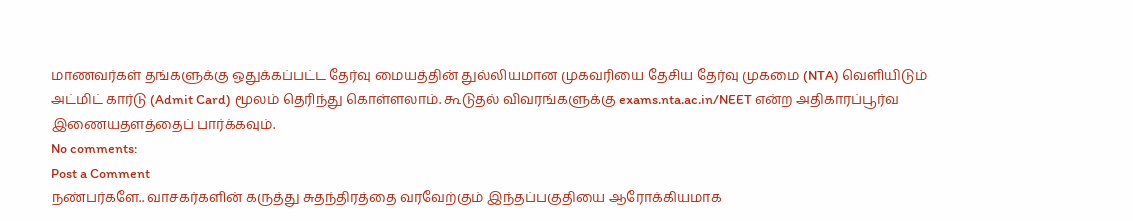மாணவர்கள் தங்களுக்கு ஒதுக்கப்பட்ட தேர்வு மையத்தின் துல்லியமான முகவரியை தேசிய தேர்வு முகமை (NTA) வெளியிடும் அட்மிட் கார்டு (Admit Card) மூலம் தெரிந்து கொள்ளலாம். கூடுதல் விவரங்களுக்கு exams.nta.ac.in/NEET என்ற அதிகாரப்பூர்வ இணையதளத்தைப் பார்க்கவும்.
No comments:
Post a Comment
நண்பர்களே.. வாசகர்களின் கருத்து சுதந்திரத்தை வரவேற்கும் இந்தப்பகுதியை ஆரோக்கியமாக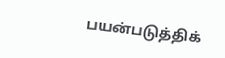பயன்படுத்திக்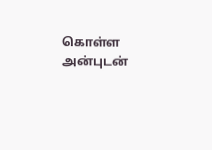கொள்ள அன்புடன்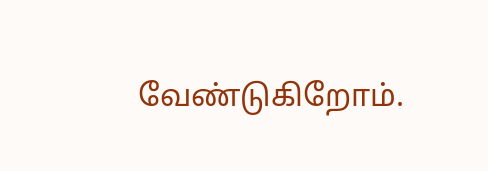வேண்டுகிறோம்.